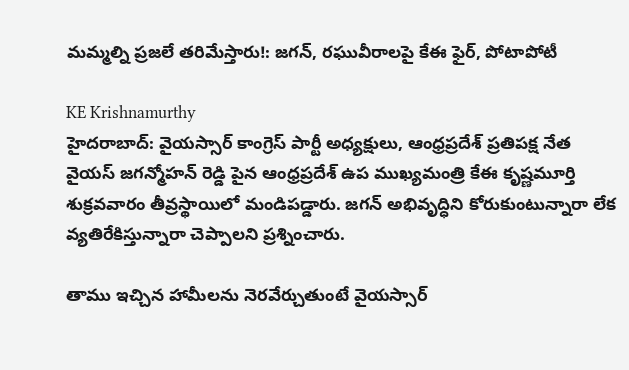మమ్మల్ని ప్రజలే తరిమేస్తారు!: జగన్, రఘువీరాలపై కేఈ ఫైర్, పోటాపోటీ

KE Krishnamurthy
హైదరాబాద్: వైయస్సార్ కాంగ్రెస్ పార్టీ అధ్యక్షులు, ఆంధ్రప్రదేశ్ ప్రతిపక్ష నేత వైయస్ జగన్మోహన్ రెడ్డి పైన ఆంధ్రప్రదేశ్ ఉప ముఖ్యమంత్రి కేఈ కృష్ణమూర్తి శుక్రవవారం తీవ్రస్థాయిలో మండిపడ్డారు. జగన్ అభివృద్ధిని కోరుకుంటున్నారా లేక వ్యతిరేకిస్తున్నారా చెప్పాలని ప్రశ్నించారు.

తాము ఇచ్చిన హామీలను నెరవేర్చుతుంటే వైయస్సార్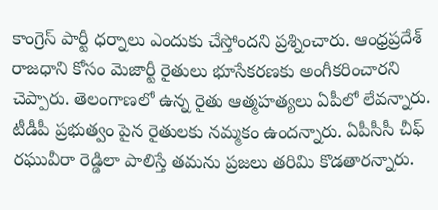కాంగ్రెస్ పార్టీ ధర్నాలు ఎందుకు చేస్తోందని ప్రశ్నించారు. ఆంధ్రప్రదేశ్ రాజధాని కోసం మెజార్టీ రైతులు భూసేకరణకు అంగీకరించారని చెప్పారు. తెలంగాణలో ఉన్న రైతు ఆత్మహత్యలు ఏపీలో లేవన్నారు. టీడీపీ ప్రభుత్వం పైన రైతులకు నమ్మకం ఉందన్నారు. ఏపీసీసీ చీఫ్ రఘువీరా రెడ్డిలా పాలిస్తే తమను ప్రజలు తరిమి కొడతారన్నారు.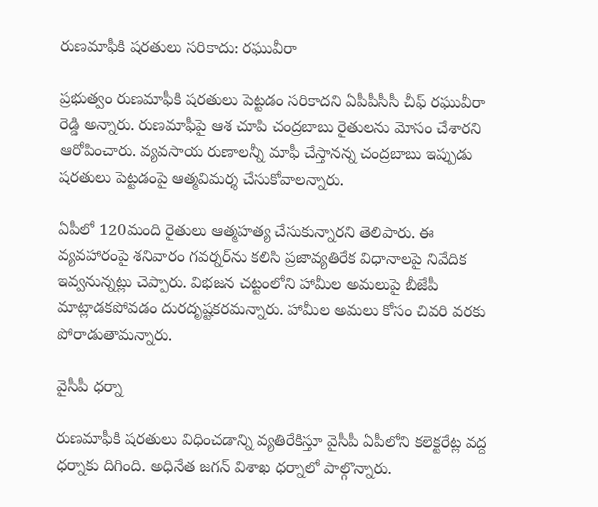రుణమాఫీకి షరతులు సరికాదు: రఘువీరా

ప్రభుత్వం రుణమాఫీకి షరతులు పెట్టడం సరికాదని ఏపీపీసీసీ చీఫ్‌ రఘువీరా రెడ్డి అన్నారు. రుణమాఫీపై ఆశ చూపి చంద్రబాబు రైతులను మోసం చేశారని ఆరోపించారు. వ్యవసాయ రుణాలన్నీ మాఫీ చేస్తానన్న చంద్రబాబు ఇప్పుడు షరతులు పెట్టడంపై ఆత్మవిమర్శ చేసుకోవాలన్నారు.

ఏపీలో 120మంది రైతులు ఆత్మహత్య చేసుకున్నారని తెలిపారు. ఈ వ్యవహారంపై శనివారం గవర్నర్‌ను కలిసి ప్రజావ్యతిరేక విధానాలపై నివేదిక ఇవ్వనున్నట్లు చెప్పారు. విభజన చట్టంలోని హామీల అమలుపై బీజేపీ మాట్లాడకపోవడం దురదృష్టకరమన్నారు. హామీల అమలు కోసం చివరి వరకు పోరాడుతామన్నారు.

వైసీపీ ధర్నా

రుణమాఫీకి షరతులు విధించడాన్ని వ్యతిరేకిస్తూ వైసీపీ ఏపీలోని కలెక్టరేట్ల వద్ద ధర్నాకు దిగింది. అధినేత జగన్ విశాఖ ధర్నాలో పాల్గొన్నారు.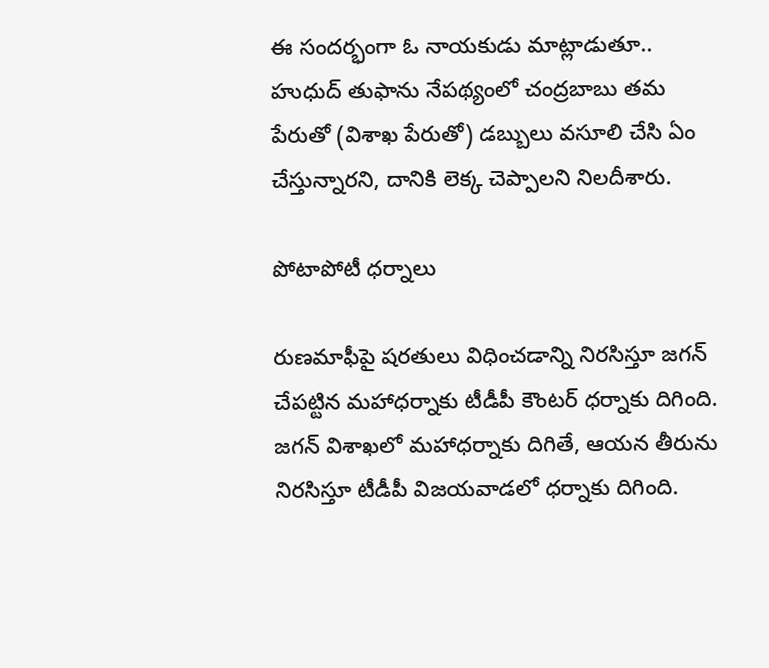ఈ సందర్భంగా ఓ నాయకుడు మాట్లాడుతూ.. హుధుద్ తుఫాను నేపథ్యంలో చంద్రబాబు తమ పేరుతో (విశాఖ పేరుతో) డబ్బులు వసూలి చేసి ఏం చేస్తున్నారని, దానికి లెక్క చెప్పాలని నిలదీశారు.

పోటాపోటీ ధర్నాలు

రుణమాఫీపై షరతులు విధించడాన్ని నిరసిస్తూ జగన్ చేపట్టిన మహాధర్నాకు టీడీపీ కౌంటర్ ధర్నాకు దిగింది. జగన్ విశాఖలో మహాధర్నాకు దిగితే, ఆయన తీరును నిరసిస్తూ టీడీపీ విజయవాడలో ధర్నాకు దిగింది.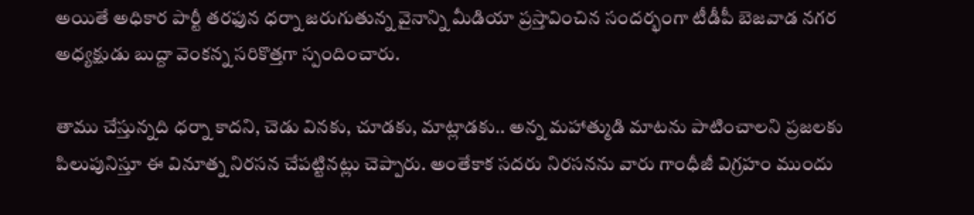అయితే అధికార పార్టీ తరఫున ధర్నా జరుగుతున్న వైనాన్ని మీడియా ప్రస్తావించిన సందర్భంగా టీడీపీ బెజవాడ నగర అధ్యక్షుడు బుద్దా వెంకన్న సరికొత్తగా స్పందించారు.

తాము చేస్తున్నది ధర్నా కాదని, చెడు వినకు, చూడకు, మాట్లాడకు.. అన్న మహాత్ముడి మాటను పాటించాలని ప్రజలకు పిలుపునిస్తూ ఈ వినూత్న నిరసన చేపట్టినట్లు చెప్పారు. అంతేకాక సదరు నిరసనను వారు గాంధీజీ విగ్రహం ముందు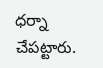ధర్నా చేపట్టారు.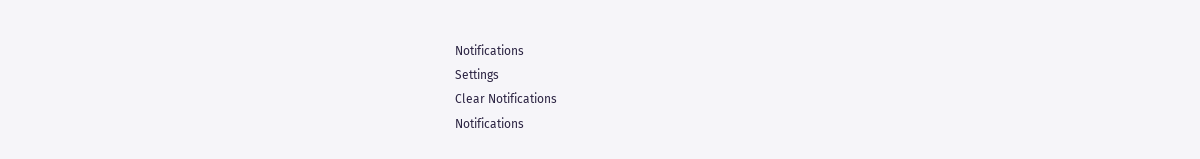Notifications
Settings
Clear Notifications
Notifications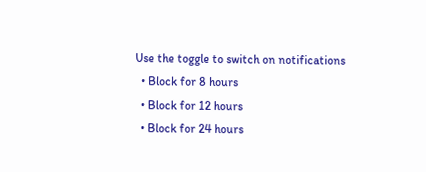Use the toggle to switch on notifications
  • Block for 8 hours
  • Block for 12 hours
  • Block for 24 hours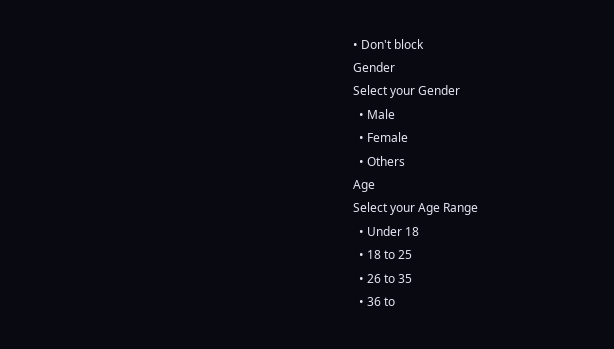• Don't block
Gender
Select your Gender
  • Male
  • Female
  • Others
Age
Select your Age Range
  • Under 18
  • 18 to 25
  • 26 to 35
  • 36 to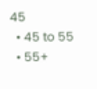45
  • 45 to 55
  • 55+